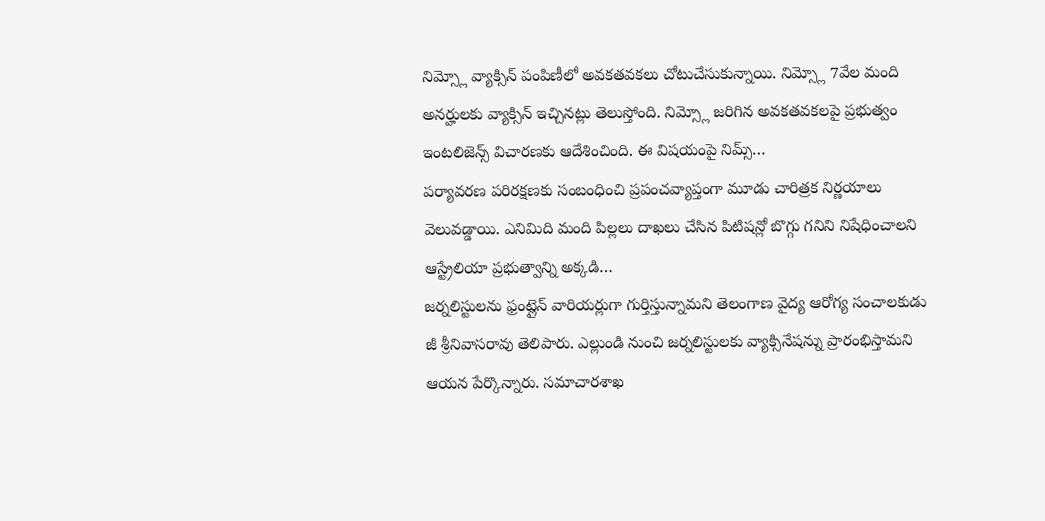నిమ్స్లో వ్యాక్సిన్ పంపిణీలో అవకతవకలు చోటుచేసుకున్నాయి. నిమ్స్లో 7వేల మంది అనర్హులకు వ్యాక్సిన్ ఇచ్చినట్లు తెలుస్తోంది. నిమ్స్లో జరిగిన అవకతవకలపై ప్రభుత్వం ఇంటలిజెన్స్ విచారణకు ఆదేశించింది. ఈ విషయంపై నిమ్స్…
పర్యావరణ పరిరక్షణకు సంబంధించి ప్రపంచవ్యాప్తంగా మూడు చారిత్రక నిర్ణయాలు వెలువడ్డాయి. ఎనిమిది మంది పిల్లలు దాఖలు చేసిన పిటిషన్లో బొగ్గు గనిని నిషేధించాలని ఆస్ట్రేలియా ప్రభుత్వాన్ని అక్కడి…
జర్నలిస్టులను ఫ్రంట్లైన్ వారియర్లుగా గుర్తిస్తున్నామని తెలంగాణ వైద్య ఆరోగ్య సంచాలకుడు జీ శ్రీనివాసరావు తెలిపారు. ఎల్లుండి నుంచి జర్నలిస్టులకు వ్యాక్సినేషన్ను ప్రారంభిస్తామని ఆయన పేర్కొన్నారు. సమాచారశాఖ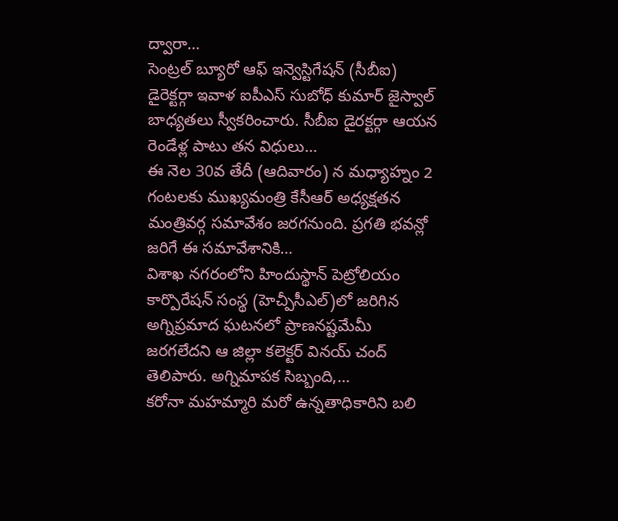ద్వారా…
సెంట్రల్ బ్యూరో ఆఫ్ ఇన్వెస్టిగేషన్ (సీబీఐ) డైరెక్టర్గా ఇవాళ ఐపీఎస్ సుబోధ్ కుమార్ జైస్వాల్ బాధ్యతలు స్వీకరించారు. సీబీఐ డైరక్టర్గా ఆయన రెండేళ్ల పాటు తన విధులు…
ఈ నెల 30వ తేదీ (ఆదివారం) న మధ్యాహ్నం 2 గంటలకు ముఖ్యమంత్రి కేసీఆర్ అధ్యక్షతన మంత్రివర్గ సమావేశం జరగనుంది. ప్రగతి భవన్లో జరిగే ఈ సమావేశానికి…
విశాఖ నగరంలోని హిందుస్థాన్ పెట్రోలియం కార్పొరేషన్ సంస్థ (హెచ్పీసీఎల్)లో జరిగిన అగ్నిప్రమాద ఘటనలో ప్రాణనష్టమేమీ జరగలేదని ఆ జిల్లా కలెక్టర్ వినయ్ చంద్ తెలిపారు. అగ్నిమాపక సిబ్బంది,…
కరోనా మహమ్మారి మరో ఉన్నతాధికారిని బలి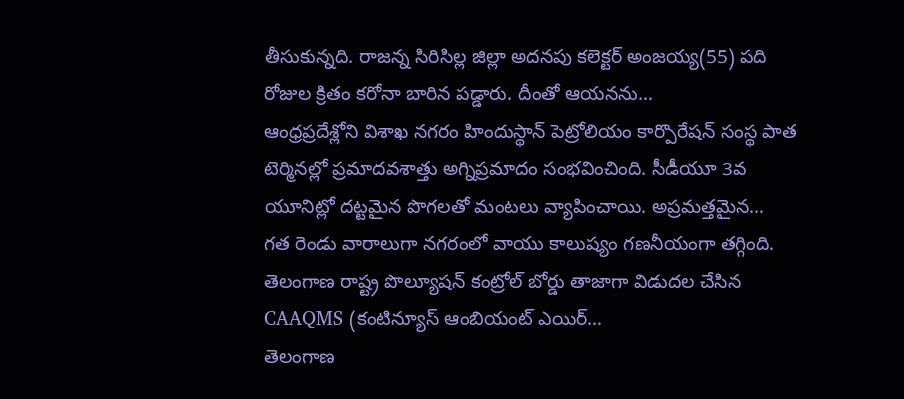తీసుకున్నది. రాజన్న సిరిసిల్ల జిల్లా అదనపు కలెక్టర్ అంజయ్య(55) పది రోజుల క్రితం కరోనా బారిన పడ్డారు. దీంతో ఆయనను…
ఆంధ్రప్రదేశ్లోని విశాఖ నగరం హిందుస్థాన్ పెట్రోలియం కార్పొరేషన్ సంస్థ పాత టెర్మినల్లో ప్రమాదవశాత్తు అగ్నిప్రమాదం సంభవించింది. సీడీయూ 3వ యూనిట్లో దట్టమైన పొగలతో మంటలు వ్యాపించాయి. అప్రమత్తమైన…
గత రెండు వారాలుగా నగరంలో వాయు కాలుష్యం గణనీయంగా తగ్గింది. తెలంగాణ రాష్ట్ర పొల్యూషన్ కంట్రోల్ బోర్డు తాజాగా విడుదల చేసిన CAAQMS (కంటిన్యూస్ ఆంబియంట్ ఎయిర్…
తెలంగాణ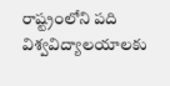రాష్ట్రంలోని పది విశ్వవిద్యాలయాలకు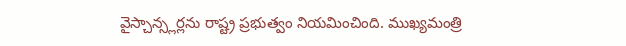వైస్చాన్స్లర్లను రాష్ట్ర ప్రభుత్వం నియమించింది. ముఖ్యమంత్రి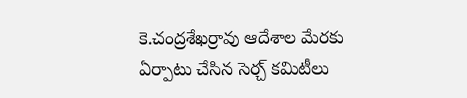కె.చంద్రశేఖర్రావు ఆదేశాల మేరకు ఏర్పాటు చేసిన సెర్చ్ కమిటీలు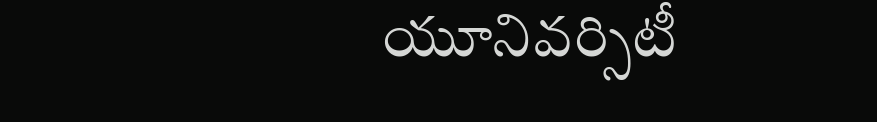యూనివర్సిటీ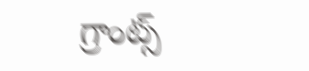గ్రాంట్స్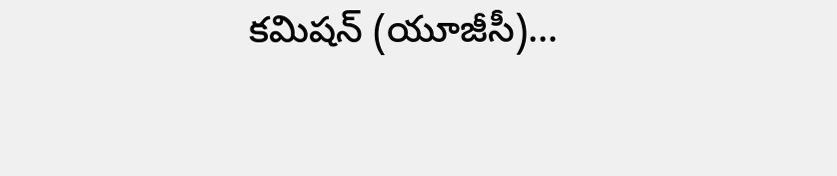కమిషన్ (యూజీసీ)…